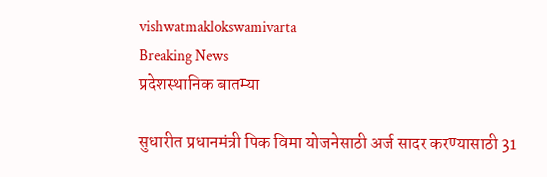vishwatmaklokswamivarta
Breaking News
प्रदेशस्थानिक बातम्या

सुधारीत प्रधानमंत्री पिक विमा योजनेसाठी अर्ज सादर करण्यासाठी 31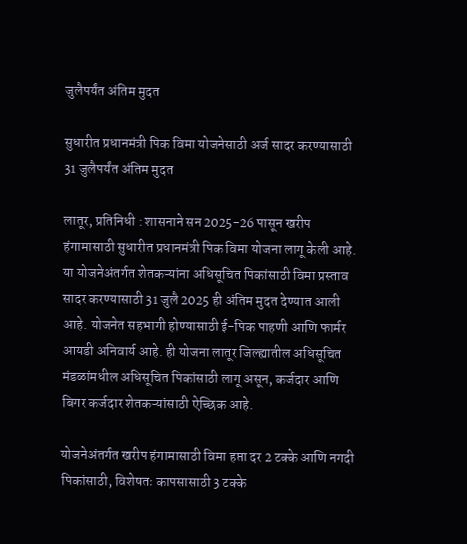जुलैपर्यंत अंतिम मुदत

सुधारीत प्रधानमंत्री पिक विमा योजनेसाठी अर्ज सादर करण्यासाठी 31 जुलैपर्यंत अंतिम मुदत

लातूर, प्रतिनिधी : शासनाने सन 2025-26 पासून खरीप हंगामासाठी सुधारीत प्रधानमंत्री पिक विमा योजना लागू केली आहे. या योजनेअंतर्गत शेतकऱ्यांना अधिसूचित पिकांसाठी विमा प्रस्ताव सादर करण्यासाठी 31 जुलै 2025 ही अंतिम मुदत देण्यात आली आहे. योजनेत सहभागी होण्यासाठी ई-पिक पाहणी आणि फार्मर आयडी अनिवार्य आहे. ही योजना लातूर जिल्ह्यातील अधिसूचित मंडळांमधील अधिसूचित पिकांसाठी लागू असून, कर्जदार आणि बिगर कर्जदार शेतकऱ्यांसाठी ऐच्छिक आहे.

योजनेअंतर्गत खरीप हंगामासाठी विमा हप्ता दर 2 टक्के आणि नगदी पिकांसाठी, विशेषतः कापसासाठी 3 टक्के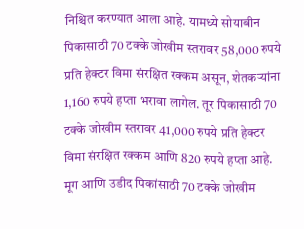निश्चित करण्यात आला आहे. यामध्ये सोयाबीन पिकासाठी 70 टक्के जोखीम स्तरावर 58,000 रुपये प्रति हेक्टर विमा संरक्षित रक्कम असून, शेतकऱ्यांना 1,160 रुपये हप्ता भरावा लागेल. तूर पिकासाठी 70 टक्के जोखीम स्तरावर 41,000 रुपये प्रति हेक्टर विमा संरक्षित रक्कम आणि 820 रुपये हप्ता आहे. मूग आणि उडीद पिकांसाठी 70 टक्के जोखीम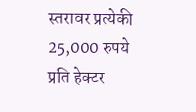स्तरावर प्रत्येकी 25,000 रुपये प्रति हेक्टर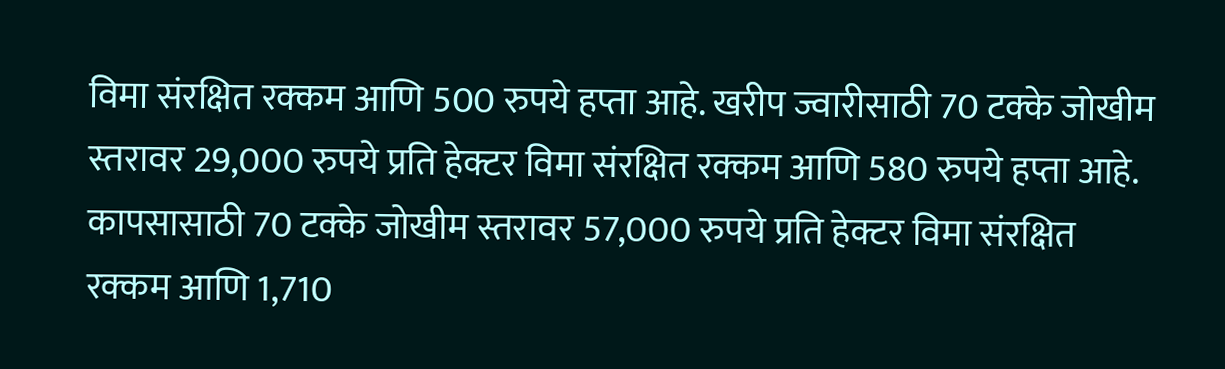विमा संरक्षित रक्कम आणि 500 रुपये हप्ता आहे. खरीप ज्वारीसाठी 70 टक्के जोखीम स्तरावर 29,000 रुपये प्रति हेक्टर विमा संरक्षित रक्कम आणि 580 रुपये हप्ता आहे. कापसासाठी 70 टक्के जोखीम स्तरावर 57,000 रुपये प्रति हेक्टर विमा संरक्षित रक्कम आणि 1,710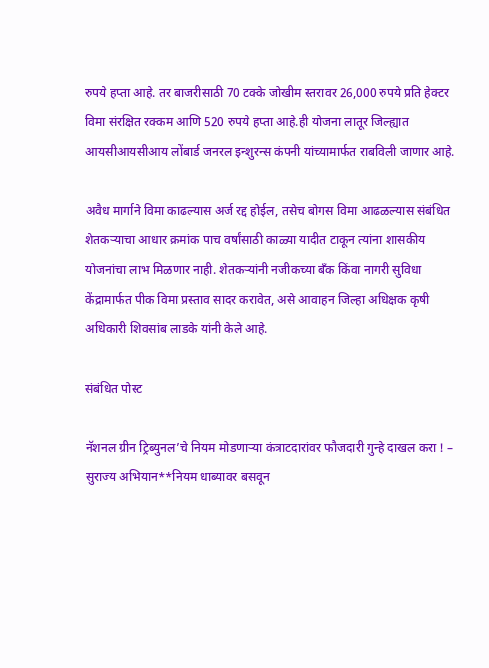रुपये हप्ता आहे. तर बाजरीसाठी 70 टक्के जोखीम स्तरावर 26,000 रुपये प्रति हेक्टर विमा संरक्षित रक्कम आणि 520 रुपये हप्ता आहे.ही योजना लातूर जिल्ह्यात आयसीआयसीआय लोंबार्ड जनरल इन्शुरन्स कंपनी यांच्यामार्फत राबविली जाणार आहे.

अवैध मार्गाने विमा काढल्यास अर्ज रद्द होईल, तसेच बोगस विमा आढळल्यास संबंधित शेतकऱ्याचा आधार क्रमांक पाच वर्षांसाठी काळ्या यादीत टाकून त्यांना शासकीय योजनांचा लाभ मिळणार नाही. शेतकऱ्यांनी नजीकच्या बँक किंवा नागरी सुविधा केंद्रामार्फत पीक विमा प्रस्ताव सादर करावेत, असे आवाहन जिल्हा अधिक्षक कृषी अधिकारी शिवसांब लाडके यांनी केले आहे.

संबंधित पोस्ट

नॅशनल ग्रीन ट्रिब्युनल’चे नियम मोडणाऱ्या कंत्राटदारांवर फौजदारी गुन्हे दाखल करा ! – सुराज्य अभियान**नियम धाब्यावर बसवून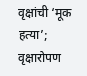वृक्षांची ‘मूक हत्या’; वृक्षारोपण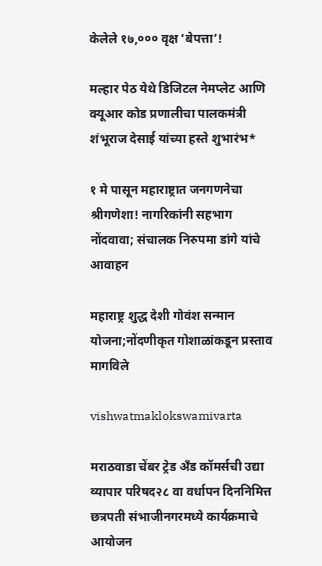केलेले १७,००० वृक्ष ‘बेपत्ता’!

मल्हार पेठ येथे डिजिटल नेमप्लेट आणि क्यूआर कोड प्रणालीचा पालकमंत्री शंभूराज देसाई यांच्या हस्ते शुभारंभ*

१ मे पासून महाराष्ट्रात जनगणनेचा श्रीगणेशा! नागरिकांनी सहभाग नोंदवावा; संचालक निरुपमा डांगे यांचे आवाहन

महाराष्ट्र शुद्ध देशी गोवंश सन्मान योजना;नोंदणीकृत गोशाळांकडून प्रस्ताव मागविले

vishwatmaklokswamivarta

मराठवाडा चेंबर ट्रेड अँड कॉमर्सची उद्या व्यापार परिषद२८ वा वर्धापन दिननिमित्त छत्रपती संभाजीनगरमध्ये कार्यक्रमाचे आयोजन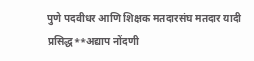पुणे पदवीधर आणि शिक्षक मतदारसंघ मतदार यादी प्रसिद्ध**अद्याप नोंदणी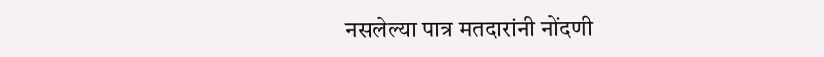नसलेल्या पात्र मतदारांनी नोंदणी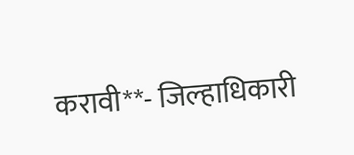करावी**- जिल्हाधिकारी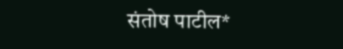संतोष पाटील*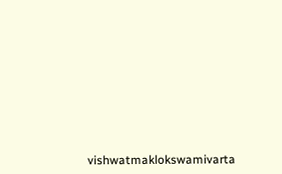vishwatmaklokswamivarta